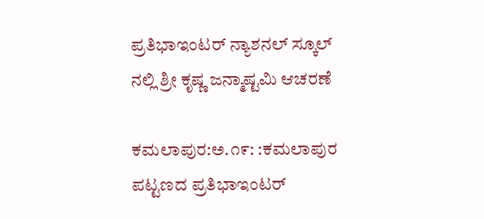ಪ್ರತಿಭಾಇಂಟರ್ ನ್ಯಾಶನಲ್ ಸ್ಕೂಲ್ ನಲ್ಲಿ ಶ್ರೀ ಕೃಷ್ಣ ಜನ್ಮಾಷ್ಟಮಿ ಆಚರಣೆ

ಕಮಲಾಪುರ:ಅ.೧೯: :ಕಮಲಾಪುರ ಪಟ್ಟಣದ ಪ್ರತಿಭಾಇಂಟರ್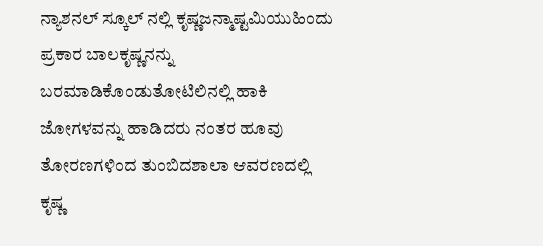ನ್ಯಾಶನಲ್ ಸ್ಕೂಲ್ ನಲ್ಲಿ ಕೃಷ್ಣಜನ್ಮಾಷ್ಟಮಿಯುಹಿಂದು ಪ್ರಕಾರ ಬಾಲಕೃಷ್ಣನನ್ನು ಬರಮಾಡಿಕೊಂಡುತೋಟಿಲಿನಲ್ಲಿ ಹಾಕಿ ಜೋಗಳವನ್ನು ಹಾಡಿದರು ನಂತರ ಹೂವು ತೋರಣಗಳಿಂದ ತುಂಬಿದಶಾಲಾ ಆವರಣದಲ್ಲಿ ಕೃಷ್ಣ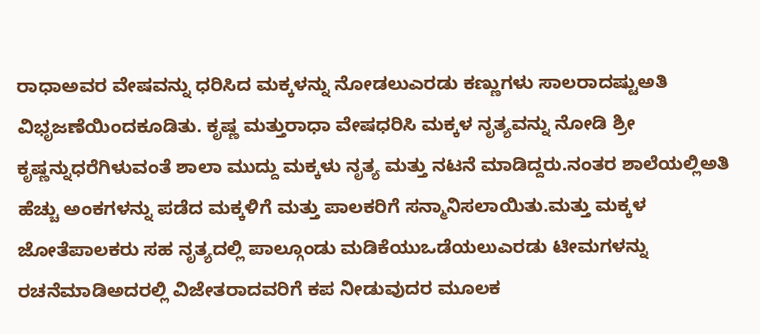ರಾಧಾಅವರ ವೇಷವನ್ನು ಧರಿಸಿದ ಮಕ್ಕಳನ್ನು ನೋಡಲುಎರಡು ಕಣ್ಣುಗಳು ಸಾಲರಾದಷ್ಟುಅತಿ ವಿಭೃಜಣೆಯಿಂದಕೂಡಿತು. ಕೃಷ್ಣ ಮತ್ತುರಾಧಾ ವೇಷಧರಿಸಿ ಮಕ್ಕಳ ನೃತ್ಯವನ್ನು ನೋಡಿ ಶ್ರೀ ಕೃಷ್ಣನ್ನುಧರೆಗಿಳುವಂತೆ ಶಾಲಾ ಮುದ್ದು ಮಕ್ಕಳು ನೃತ್ಯ ಮತ್ತು ನಟನೆ ಮಾಡಿದ್ದರು.ನಂತರ ಶಾಲೆಯಲ್ಲಿಅತಿ ಹೆಚ್ಚು ಅಂಕಗಳನ್ನು ಪಡೆದ ಮಕ್ಕಳಿಗೆ ಮತ್ತು ಪಾಲಕರಿಗೆ ಸನ್ಮಾನಿಸಲಾಯಿತು.ಮತ್ತು ಮಕ್ಕಳ ಜೋತೆಪಾಲಕರು ಸಹ ನೃತ್ಯದಲ್ಲಿ ಪಾಲ್ಗೂಂಡು ಮಡಿಕೆಯುಒಡೆಯಲುಎರಡು ಟೀಮಗಳನ್ನು ರಚನೆಮಾಡಿಅದರಲ್ಲಿ ವಿಜೇತರಾದವರಿಗೆ ಕಪ ನೀಡುವುದರ ಮೂಲಕ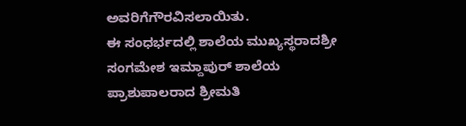ಅವರಿಗೆಗೌರವಿಸಲಾಯಿತು.
ಈ ಸಂಧರ್ಭದಲ್ಲಿ ಶಾಲೆಯ ಮುಖ್ಯಸ್ಥರಾದಶ್ರೀ ಸಂಗಮೇಶ ಇಮ್ದಾಪುರ್ ಶಾಲೆಯ ಪ್ರಾಶುಪಾಲರಾದ ಶ್ರೀಮತಿ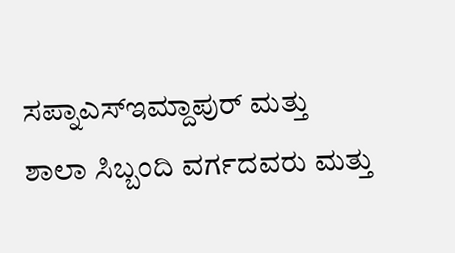ಸಪ್ನಾಎಸ್‌ಇಮ್ದಾಪುರ್ ಮತ್ತು ಶಾಲಾ ಸಿಬ್ಬಂದಿ ವರ್ಗದವರು ಮತ್ತು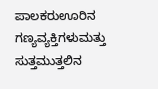ಪಾಲಕರುಊರಿನ ಗಣ್ಯವ್ಯಕ್ತಿಗಳುಮತ್ತು ಸುತ್ತಮುತ್ತಲಿನ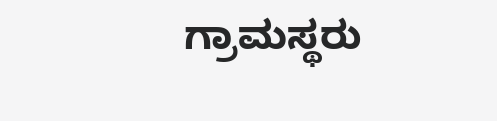ಗ್ರಾಮಸ್ಥರು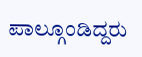ಪಾಲ್ಗೂಂಡಿದ್ದರು